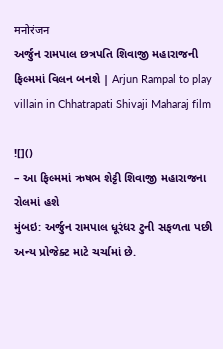मनोरंजन
અર્જુન રામપાલ છત્રપતિ શિવાજી મહારાજની ફિલ્મમાં વિલન બનશે | Arjun Rampal to play villain in Chhatrapati Shivaji Maharaj film

![]()
– આ ફિલ્મમાં ઋષભ શેટ્ટી શિવાજી મહારાજના રોલમાં હશે
મુંબઇ: અર્જુન રામપાલ ધૂરંધર ટુની સફળતા પછી અન્ય પ્રોજેક્ટ માટે ચર્ચામાં છે.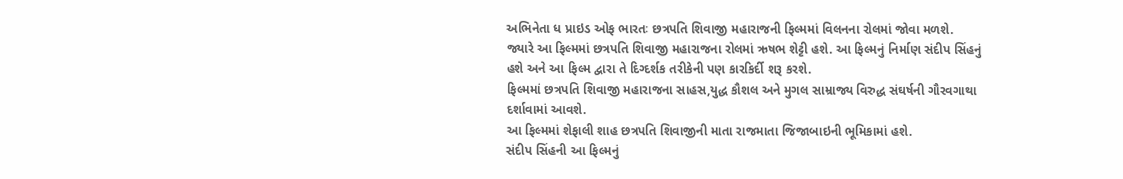અભિનેતા ધ પ્રાઇડ ઓફ ભારતઃ છત્રપતિ શિવાજી મહારાજની ફિલ્મમાં વિલનના રોલમાં જોવા મળશે. જ્યારે આ ફિલ્મમાં છત્રપતિ શિવાજી મહારાજના રોલમાં ઋષભ શેટ્ટી હશે. આ ફિલ્મનું નિર્માણ સંદીપ સિંહનું હશે અને આ ફિલ્મ દ્વારા તે દિગ્દર્શક તરીકેની પણ કારકિર્દી શરૂ કરશે.
ફિલ્મમાં છત્રપતિ શિવાજી મહારાજના સાહસ,યુદ્ધ કૌશલ અને મુગલ સામ્રાજ્ય વિરુદ્ધ સંઘર્ષની ગૌરવગાથા દર્શાવામાં આવશે.
આ ફિલ્મમાં શેફાલી શાહ છત્રપતિ શિવાજીની માતા રાજમાતા જિજાબાઇની ભૂમિકામાં હશે.
સંદીપ સિંહની આ ફિલ્મનું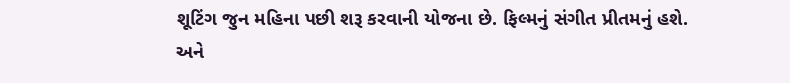શૂટિંગ જુન મહિના પછી શરૂ કરવાની યોજના છે. ફિલ્મનું સંગીત પ્રીતમનું હશે. અને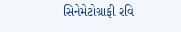સિનેમેટોગ્રાફી રવિ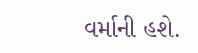વર્માની હશે.